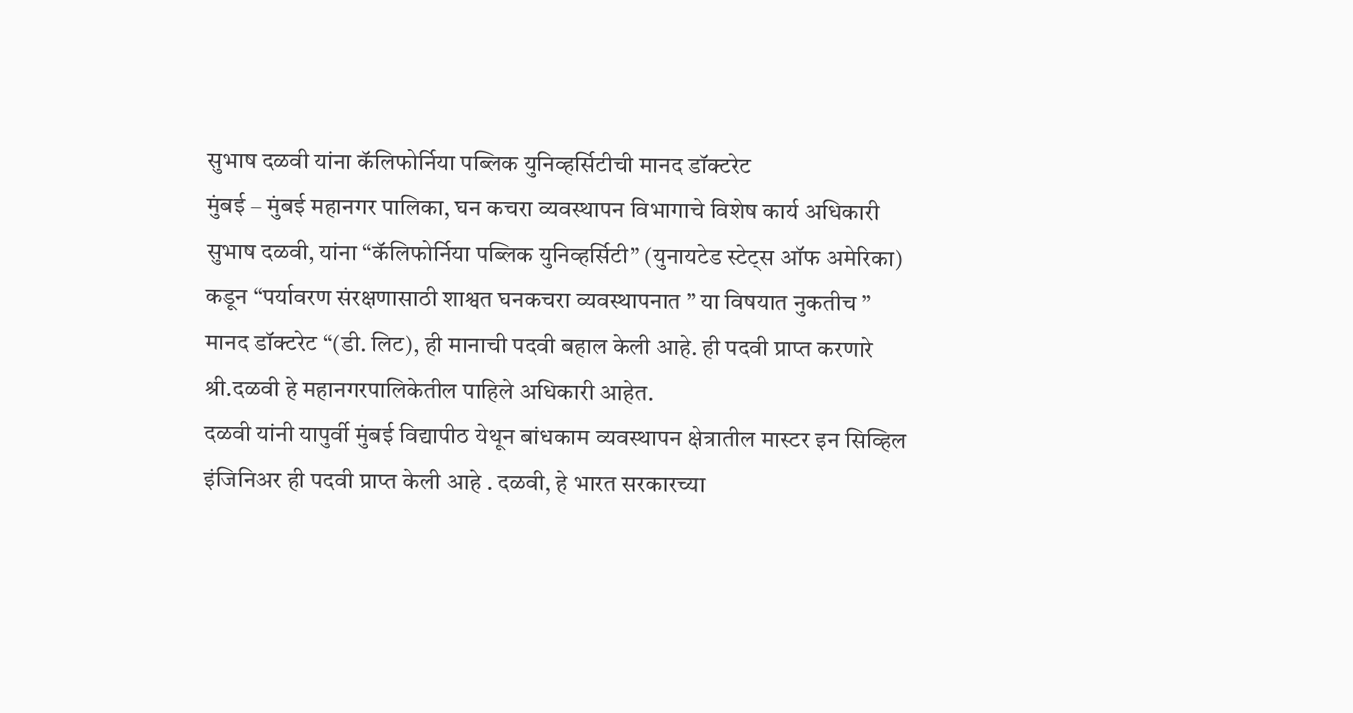सुभाष दळवी यांना कॅलिफोर्निया पब्लिक युनिव्हर्सिटीची मानद डॉक्टरेट
मुंबई – मुंबई महानगर पालिका, घन कचरा व्यवस्थापन विभागाचे विशेष कार्य अधिकारी सुभाष दळवी, यांना “कॅलिफोर्निया पब्लिक युनिव्हर्सिटी” (युनायटेड स्टेट्स ऑफ अमेरिका) कडून “पर्यावरण संरक्षणासाठी शाश्वत घनकचरा व्यवस्थापनात ” या विषयात नुकतीच ” मानद डॉक्टरेट “(डी. लिट), ही मानाची पदवी बहाल केली आहे. ही पदवी प्राप्त करणारे श्री.दळवी हे महानगरपालिकेतील पाहिले अधिकारी आहेत.
दळवी यांनी यापुर्वी मुंबई विद्यापीठ येथून बांधकाम व्यवस्थापन क्षेत्रातील मास्टर इन सिव्हिल इंजिनिअर ही पदवी प्राप्त केली आहे . दळवी, हे भारत सरकारच्या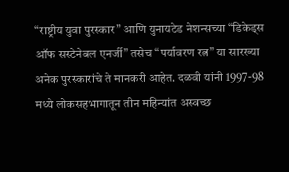“राष्ट्रीय युवा पुरस्कार” आणि युनायटेड नेशन्सच्या “डिकेड्स ऑफ सस्टेनेबल एनर्जी” तसेच “पर्यावरण रत्न” या सारख्या अनेक पुरस्कारांचे ते मानकरी आहेत. दळवी यांनी 1997-98 मध्ये लोकसहभागातून तीन महिन्यांत अस्वच्छ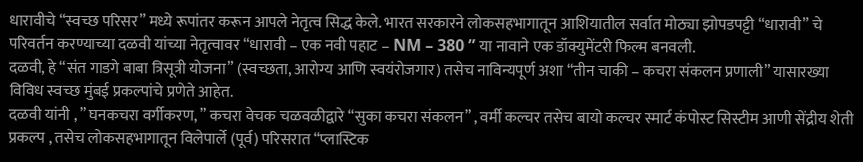धारावीचे “स्वच्छ परिसर” मध्ये रूपांतर करून आपले नेतृत्व सिद्ध केले. भारत सरकारने लोकसहभागातून आशियातील सर्वात मोठ्या झोपडपट्टी “धारावी” चे परिवर्तन करण्याच्या दळवी यांच्या नेतृत्वावर “धारावी – एक नवी पहाट – NM – 380 ” या नावाने एक डॉक्युमेंटरी फिल्म बनवली.
दळवी, हे “संत गाडगे बाबा त्रिसूत्री योजना” (स्वच्छता, आरोग्य आणि स्वयंरोजगार) तसेच नाविन्यपूर्ण अशा “तीन चाकी – कचरा संकलन प्रणाली” यासारख्या विविध स्वच्छ मुंबई प्रकल्पांचे प्रणेते आहेत.
दळवी यांनी , ” घनकचरा वर्गीकरण, ” कचरा वेचक चळवळीद्वारे “सुका कचरा संकलन” , वर्मी कल्चर तसेच बायो कल्चर स्मार्ट कंपोस्ट सिस्टीम आणी सेंद्रीय शेती प्रकल्प , तसेच लोकसहभागातून विलेपार्ले (पूर्व) परिसरात “प्लास्टिक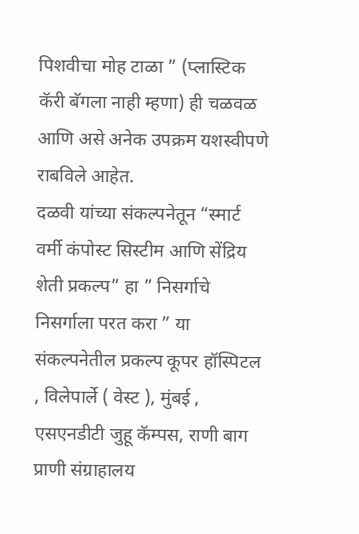पिशवीचा मोह टाळा ” (प्लास्टिक कॅरी बॅगला नाही म्हणा) ही चळवळ आणि असे अनेक उपक्रम यशस्वीपणे राबविले आहेत.
दळवी यांच्या संकल्पनेतून “स्मार्ट वर्मी कंपोस्ट सिस्टीम आणि सेंद्रिय शेती प्रकल्प” हा ” निसर्गाचे निसर्गाला परत करा ” या संकल्पनेतील प्रकल्प कूपर हॉस्पिटल , विलेपार्ले ( वेस्ट ), मुंबई , एसएनडीटी जुहू कॅम्पस, राणी बाग प्राणी संग्राहालय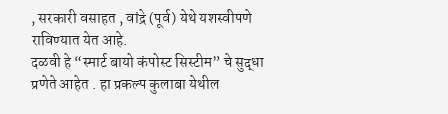, सरकारी वसाहत , वांद्रे (पूर्व) येथे यशस्वीपणे राविण्यात येत आहे.
दळवी हे “स्मार्ट बायो कंपोस्ट सिस्टीम” चे सुद्धा प्रणेते आहेत . हा प्रकल्प कुलाबा येथील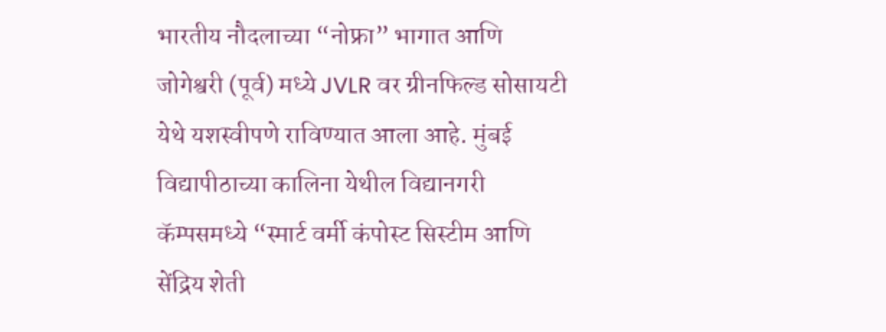भारतीय नौदलाच्या “नोफ्रा” भागात आणि जोगेश्वरी (पूर्व) मध्ये JVLR वर ग्रीनफिल्ड सोसायटी येथे यशस्वीपणे राविण्यात आला आहे. मुंबई विद्यापीठाच्या कालिना येथील विद्यानगरी कॅम्पसमध्ये “स्मार्ट वर्मी कंपोस्ट सिस्टीम आणि सेंद्रिय शेती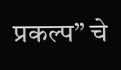प्रकल्प” चे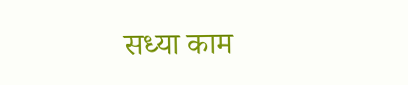सध्या काम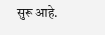सुरू आहे.